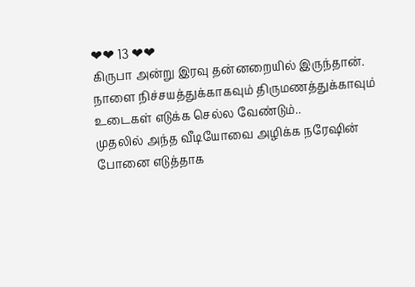❤❤ 13 ❤❤
கிருபா அன்று இரவு தன்னறையில் இருந்தான். நாளை நிச்சயத்துக்காகவும் திருமணத்துக்காவும் உடைகள் எடுக்க செல்ல வேண்டும்..
முதலில் அந்த வீடியோவை அழிக்க நரேஷின் போனை எடுத்தாக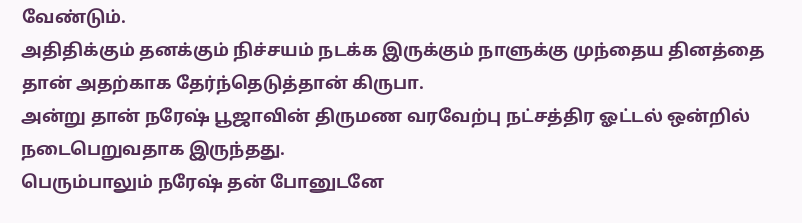வேண்டும்.
அதிதிக்கும் தனக்கும் நிச்சயம் நடக்க இருக்கும் நாளுக்கு முந்தைய தினத்தை தான் அதற்காக தேர்ந்தெடுத்தான் கிருபா.
அன்று தான் நரேஷ் பூஜாவின் திருமண வரவேற்பு நட்சத்திர ஓட்டல் ஒன்றில் நடைபெறுவதாக இருந்தது.
பெரும்பாலும் நரேஷ் தன் போனுடனே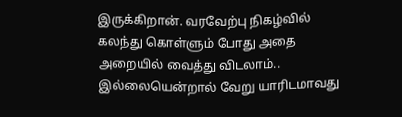இருக்கிறான். வரவேற்பு நிகழ்வில் கலந்து கொள்ளும் போது அதை அறையில் வைத்து விடலாம்.. இல்லையென்றால் வேறு யாரிடமாவது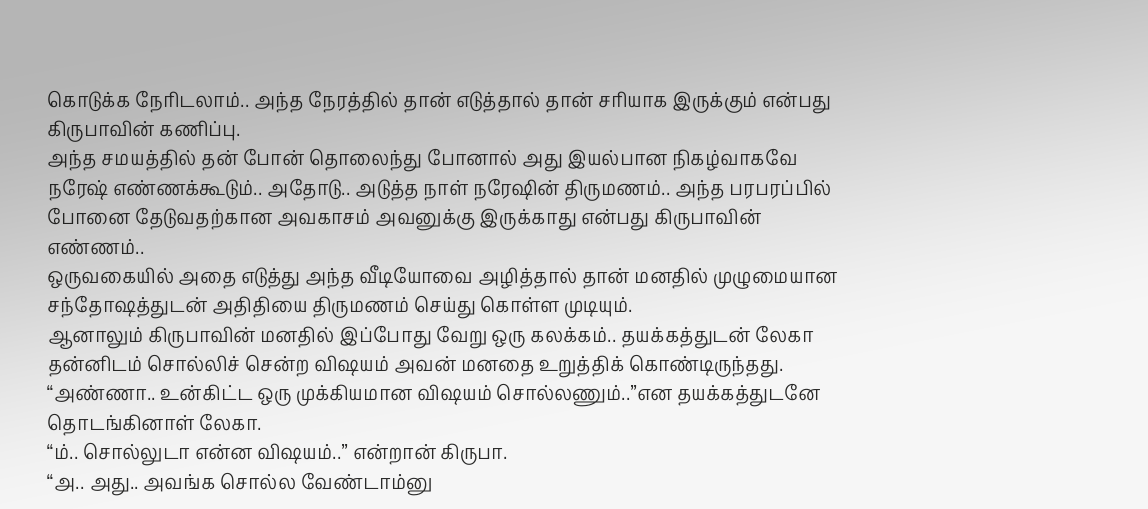கொடுக்க நேரிடலாம்.. அந்த நேரத்தில் தான் எடுத்தால் தான் சரியாக இருக்கும் என்பது கிருபாவின் கணிப்பு.
அந்த சமயத்தில் தன் போன் தொலைந்து போனால் அது இயல்பான நிகழ்வாகவே நரேஷ் எண்ணக்கூடும்.. அதோடு.. அடுத்த நாள் நரேஷின் திருமணம்.. அந்த பரபரப்பில் போனை தேடுவதற்கான அவகாசம் அவனுக்கு இருக்காது என்பது கிருபாவின் எண்ணம்..
ஒருவகையில் அதை எடுத்து அந்த வீடியோவை அழித்தால் தான் மனதில் முழுமையான சந்தோஷத்துடன் அதிதியை திருமணம் செய்து கொள்ள முடியும்.
ஆனாலும் கிருபாவின் மனதில் இப்போது வேறு ஒரு கலக்கம்.. தயக்கத்துடன் லேகா தன்னிடம் சொல்லிச் சென்ற விஷயம் அவன் மனதை உறுத்திக் கொண்டிருந்தது.
“அண்ணா.. உன்கிட்ட ஒரு முக்கியமான விஷயம் சொல்லணும்..”என தயக்கத்துடனே தொடங்கினாள் லேகா.
“ம்.. சொல்லுடா என்ன விஷயம்..” என்றான் கிருபா.
“அ.. அது.. அவங்க சொல்ல வேண்டாம்னு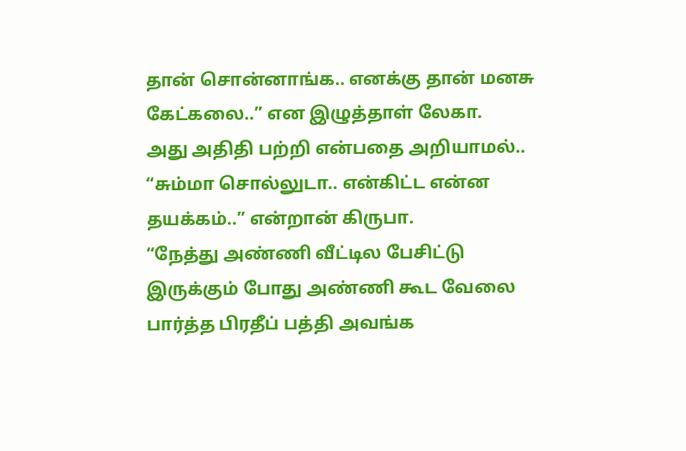தான் சொன்னாங்க.. எனக்கு தான் மனசு கேட்கலை..” என இழுத்தாள் லேகா.
அது அதிதி பற்றி என்பதை அறியாமல்.. “சும்மா சொல்லுடா.. என்கிட்ட என்ன தயக்கம்..” என்றான் கிருபா.
“நேத்து அண்ணி வீட்டில பேசிட்டு இருக்கும் போது அண்ணி கூட வேலை பார்த்த பிரதீப் பத்தி அவங்க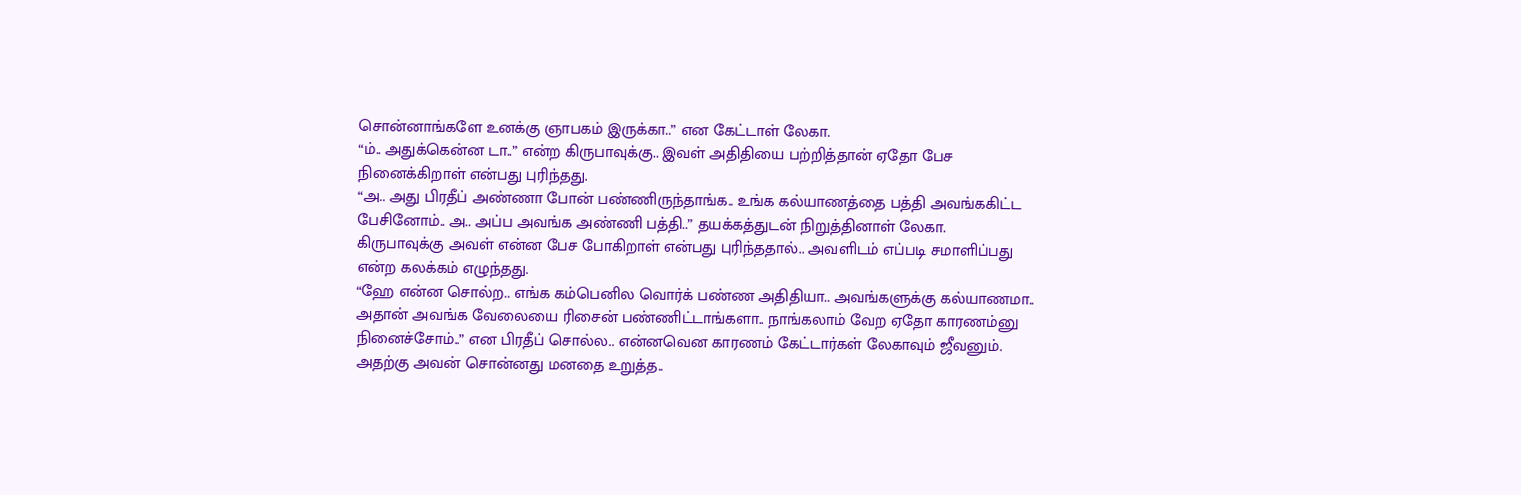சொன்னாங்களே உனக்கு ஞாபகம் இருக்கா..” என கேட்டாள் லேகா.
“ம்.. அதுக்கென்ன டா..” என்ற கிருபாவுக்கு.. இவள் அதிதியை பற்றித்தான் ஏதோ பேச நினைக்கிறாள் என்பது புரிந்தது.
“அ.. அது பிரதீப் அண்ணா போன் பண்ணிருந்தாங்க.. உங்க கல்யாணத்தை பத்தி அவங்ககிட்ட பேசினோம்.. அ.. அப்ப அவங்க அண்ணி பத்தி..” தயக்கத்துடன் நிறுத்தினாள் லேகா.
கிருபாவுக்கு அவள் என்ன பேச போகிறாள் என்பது புரிந்ததால்.. அவளிடம் எப்படி சமாளிப்பது என்ற கலக்கம் எழுந்தது.
“ஹே என்ன சொல்ற.. எங்க கம்பெனில வொர்க் பண்ண அதிதியா.. அவங்களுக்கு கல்யாணமா.. அதான் அவங்க வேலையை ரிசைன் பண்ணிட்டாங்களா.. நாங்கலாம் வேற ஏதோ காரணம்னு நினைச்சோம்..” என பிரதீப் சொல்ல.. என்னவென காரணம் கேட்டார்கள் லேகாவும் ஜீவனும்.
அதற்கு அவன் சொன்னது மனதை உறுத்த..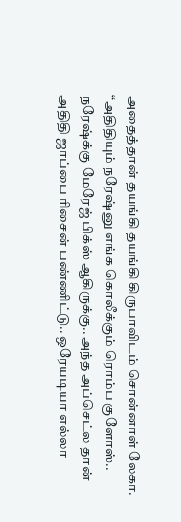அதைத்தான் தயங்கி தயங்கி கிருபாவிடம் சொன்னாள் லேகா.
“அதிதியும் நரேஷ்னு எங்க கொலீக்கும் ரொம்ப குளோஸ்.. நரேஷ்க்கு மேரேஜ் பிக்ஸ் ஆகிருக்கு.. அந்த அப்செட்ல தான் அதிதி ஜாப்பை ரிசைன் பண்ணிட்டு.. ஒரேயடியா எல்லா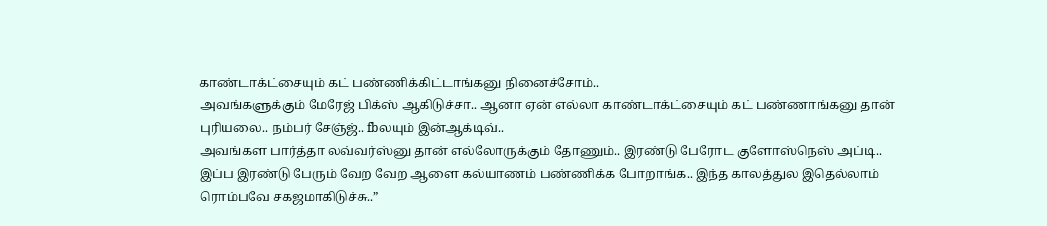காண்டாக்ட்சையும் கட் பண்ணிக்கிட்டாங்கனு நினைச்சோம்..
அவங்களுக்கும் மேரேஜ் பிக்ஸ் ஆகிடுச்சா.. ஆனா ஏன் எல்லா காண்டாக்ட்சையும் கட் பண்ணாங்கனு தான் புரியலை.. நம்பர் சேஞ்ஜ்.. fbலயும் இன்ஆக்டிவ்..
அவங்கள பார்த்தா லவ்வர்ஸ்னு தான் எல்லோருக்கும் தோணும்.. இரண்டு பேரோட குளோஸ்நெஸ் அப்டி.. இப்ப இரண்டு பேரும் வேற வேற ஆளை கல்யாணம் பண்ணிக்க போறாங்க.. இந்த காலத்துல இதெல்லாம் ரொம்பவே சகஜமாகிடுச்சு..”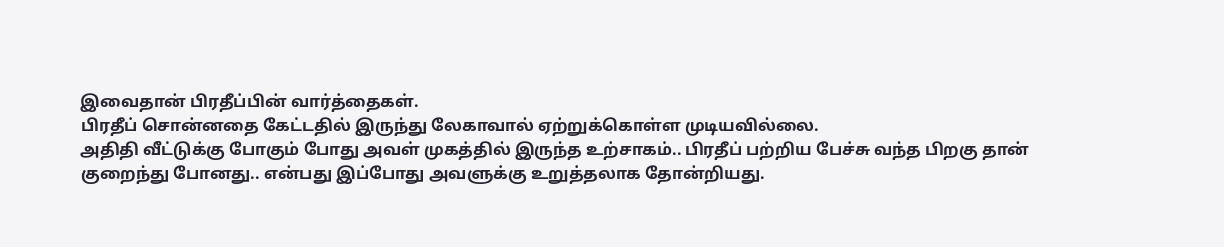இவைதான் பிரதீப்பின் வார்த்தைகள்.
பிரதீப் சொன்னதை கேட்டதில் இருந்து லேகாவால் ஏற்றுக்கொள்ள முடியவில்லை.
அதிதி வீட்டுக்கு போகும் போது அவள் முகத்தில் இருந்த உற்சாகம்.. பிரதீப் பற்றிய பேச்சு வந்த பிறகு தான் குறைந்து போனது.. என்பது இப்போது அவளுக்கு உறுத்தலாக தோன்றியது.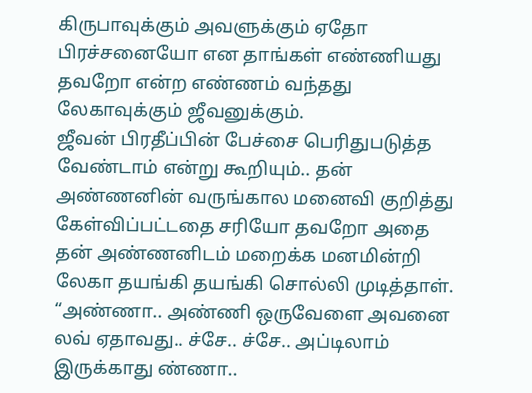கிருபாவுக்கும் அவளுக்கும் ஏதோ பிரச்சனையோ என தாங்கள் எண்ணியது தவறோ என்ற எண்ணம் வந்தது லேகாவுக்கும் ஜீவனுக்கும்.
ஜீவன் பிரதீப்பின் பேச்சை பெரிதுபடுத்த வேண்டாம் என்று கூறியும்.. தன் அண்ணனின் வருங்கால மனைவி குறித்து கேள்விப்பட்டதை சரியோ தவறோ அதை தன் அண்ணனிடம் மறைக்க மனமின்றி லேகா தயங்கி தயங்கி சொல்லி முடித்தாள்.
“அண்ணா.. அண்ணி ஒருவேளை அவனை லவ் ஏதாவது.. ச்சே.. ச்சே.. அப்டிலாம் இருக்காது ண்ணா..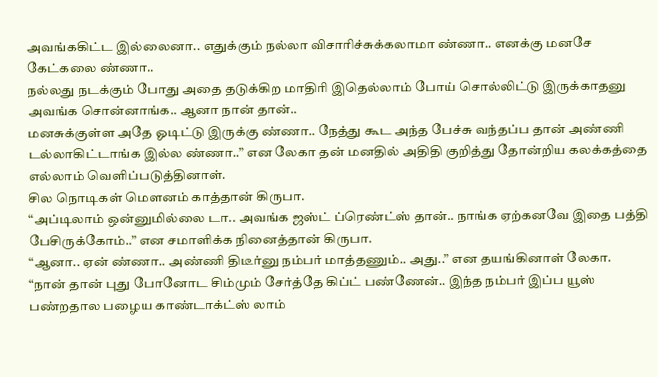அவங்ககிட்ட இல்லைனா.. எதுக்கும் நல்லா விசாரிச்சுக்கலாமா ண்ணா.. எனக்கு மனசே கேட்கலை ண்ணா..
நல்லது நடக்கும் போது அதை தடுக்கிற மாதிரி இதெல்லாம் போய் சொல்லிட்டு இருக்காதனு அவங்க சொன்னாங்க.. ஆனா நான் தான்..
மனசுக்குள்ள அதே ஓடிட்டு இருக்கு ண்ணா.. நேத்து கூட அந்த பேச்சு வந்தப்ப தான் அண்ணி டல்லாகிட்டாங்க இல்ல ண்ணா..” என லேகா தன் மனதில் அதிதி குறித்து தோன்றிய கலக்கத்தை எல்லாம் வெளிப்படுத்தினாள்.
சில நொடிகள் மௌனம் காத்தான் கிருபா.
“அப்டிலாம் ஒன்னுமில்லை டா.. அவங்க ஜஸ்ட் ப்ரெண்ட்ஸ் தான்.. நாங்க ஏற்கனவே இதை பத்தி பேசிருக்கோம்..” என சமாளிக்க நினைத்தான் கிருபா.
“ஆனா.. ஏன் ண்ணா.. அண்ணி திடீர்னு நம்பர் மாத்தணும்.. அது..” என தயங்கினாள் லேகா.
“நான் தான் புது போனோட சிம்மும் சேர்த்தே கிப்ட் பண்ணேன்.. இந்த நம்பர் இப்ப யூஸ் பண்றதால பழைய காண்டாக்ட்ஸ் லாம்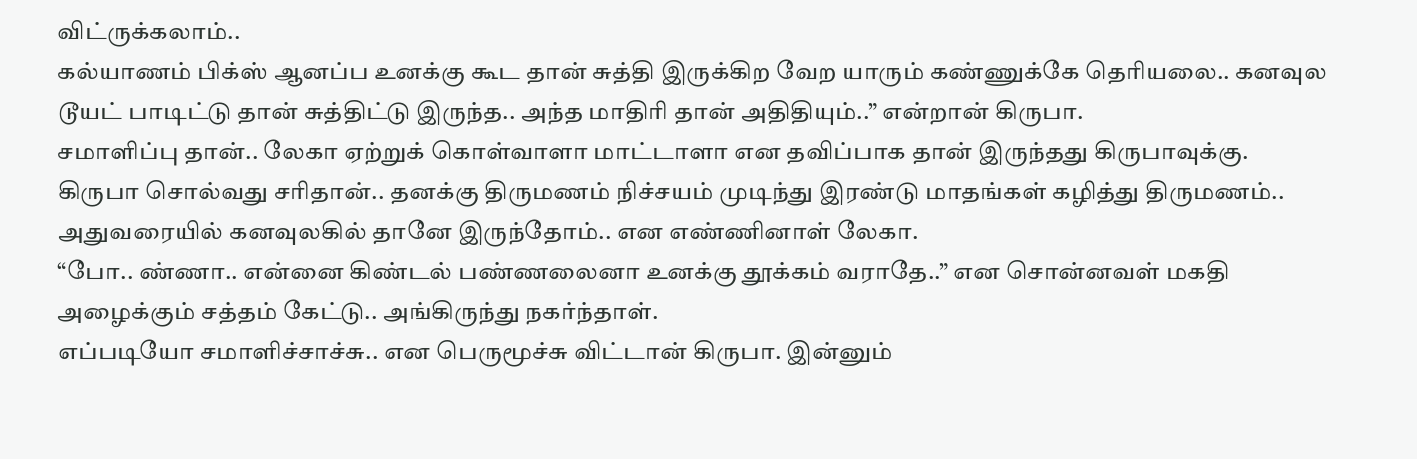விட்ருக்கலாம்..
கல்யாணம் பிக்ஸ் ஆனப்ப உனக்கு கூட தான் சுத்தி இருக்கிற வேற யாரும் கண்ணுக்கே தெரியலை.. கனவுல டூயட் பாடிட்டு தான் சுத்திட்டு இருந்த.. அந்த மாதிரி தான் அதிதியும்..” என்றான் கிருபா.
சமாளிப்பு தான்.. லேகா ஏற்றுக் கொள்வாளா மாட்டாளா என தவிப்பாக தான் இருந்தது கிருபாவுக்கு.
கிருபா சொல்வது சரிதான்.. தனக்கு திருமணம் நிச்சயம் முடிந்து இரண்டு மாதங்கள் கழித்து திருமணம்.. அதுவரையில் கனவுலகில் தானே இருந்தோம்.. என எண்ணினாள் லேகா.
“போ.. ண்ணா.. என்னை கிண்டல் பண்ணலைனா உனக்கு தூக்கம் வராதே..” என சொன்னவள் மகதி அழைக்கும் சத்தம் கேட்டு.. அங்கிருந்து நகர்ந்தாள்.
எப்படியோ சமாளிச்சாச்சு.. என பெருமூச்சு விட்டான் கிருபா. இன்னும்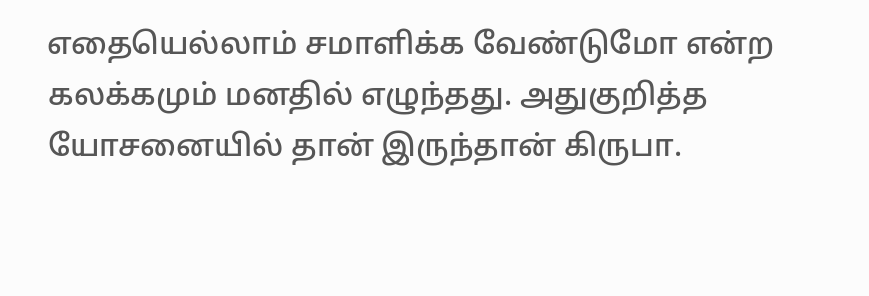எதையெல்லாம் சமாளிக்க வேண்டுமோ என்ற கலக்கமும் மனதில் எழுந்தது. அதுகுறித்த யோசனையில் தான் இருந்தான் கிருபா.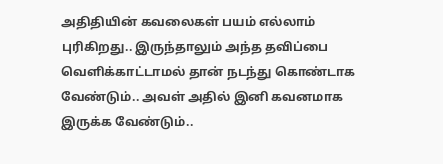அதிதியின் கவலைகள் பயம் எல்லாம் புரிகிறது.. இருந்தாலும் அந்த தவிப்பை வெளிக்காட்டாமல் தான் நடந்து கொண்டாக வேண்டும்.. அவள் அதில் இனி கவனமாக இருக்க வேண்டும்..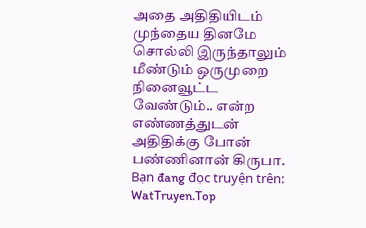அதை அதிதியிடம் முந்தைய தினமே சொல்லி இருந்தாலும் மீண்டும் ஒருமுறை நினைவூட்ட வேண்டும்.. என்ற எண்ணத்துடன் அதிதிக்கு போன் பண்ணினான் கிருபா.
Bạn đang đọc truyện trên: WatTruyen.Top